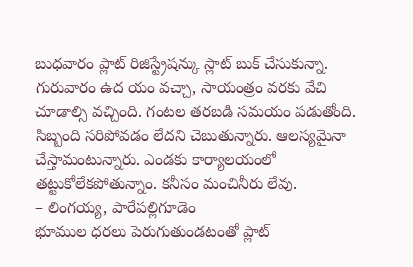బుధవారం ప్లాట్ రిజిస్ట్రేషన్కు స్లాట్ బుక్ చేసుకున్నా. గురువారం ఉద యం వచ్చా, సాయంత్రం వరకు వేచి చూడాల్సి వచ్చింది. గంటల తరబడి సమయం పడుతోంది. సిబ్బంది సరిపోవడం లేదని చెబుతున్నారు. ఆలస్యమైనా చేస్తామంటున్నారు. ఎండకు కార్యాలయంలో తట్టుకోలేకపోతున్నాం. కనీసం మంచినీరు లేవు.
– లింగయ్య, పారేపల్లిగూడెం
భూముల ధరలు పెరుగుతుండటంతో ప్లాట్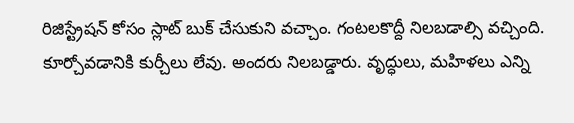రిజిస్ట్రేషన్ కోసం స్లాట్ బుక్ చేసుకుని వచ్చాం. గంటలకొద్దీ నిలబడాల్సి వచ్చింది. కూర్చోవడానికి కుర్చీలు లేవు. అందరు నిలబడ్డారు. వృద్ధులు, మహిళలు ఎన్ని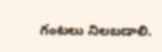గంటలు నిలబడాలి.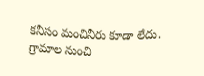కనీసం మంచినీరు కూడా లేదు. గ్రామాల నుంచి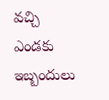వచ్చి ఎండకు ఇబ్బందులు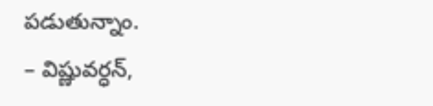పడుతున్నాం.
– విష్ణువర్ధన్,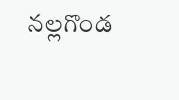నల్లగొండ